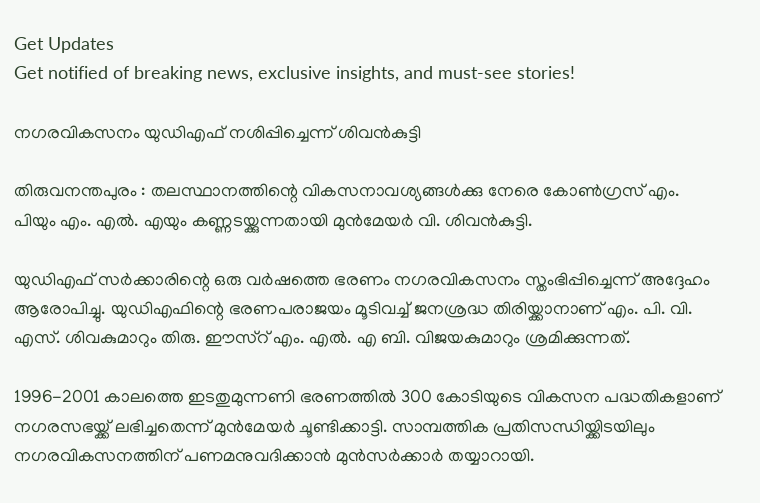Get Updates
Get notified of breaking news, exclusive insights, and must-see stories!

നഗരവികസനം യുഡിഎഫ് നശിപ്പിച്ചെന്ന് ശിവന്‍കുട്ടി

തിരുവനന്തപുരം : തലസ്ഥാനത്തിന്റെ വികസനാവശ്യങ്ങള്‍ക്കു നേരെ കോണ്‍ഗ്രസ് എം. പിയും എം. എല്‍. എയും കണ്ണടയ്ക്കുന്നതായി മുന്‍മേയര്‍ വി. ശിവന്‍കുട്ടി.

യുഡിഎഫ് സര്‍ക്കാരിന്റെ ഒരു വര്‍ഷത്തെ ഭരണം നഗരവികസനം സ്തംഭിപ്പിച്ചെന്ന് അദ്ദേഹം ആരോപിച്ചു. യുഡിഎഫിന്റെ ഭരണപരാജയം മൂടിവച്ച് ജനശ്രദ്ധ തിരിയ്ക്കാനാണ് എം. പി. വി. എസ്. ശിവകുമാറും തിരു. ഈസ്റ് എം. എല്‍. എ ബി. വിജയകുമാറും ശ്രമിക്കുന്നത്.

1996-2001 കാലത്തെ ഇടതുമുന്നണി ഭരണത്തില്‍ 300 കോടിയുടെ വികസന പദ്ധതികളാണ് നഗരസഭയ്ക്ക് ലഭിച്ചതെന്ന് മുന്‍മേയര്‍ ചൂണ്ടിക്കാട്ടി. സാമ്പത്തിക പ്രതിസന്ധിയ്ക്കിടയിലും നഗരവികസനത്തിന് പണമനുവദിക്കാന്‍ മുന്‍സര്‍ക്കാര്‍ തയ്യാറായി.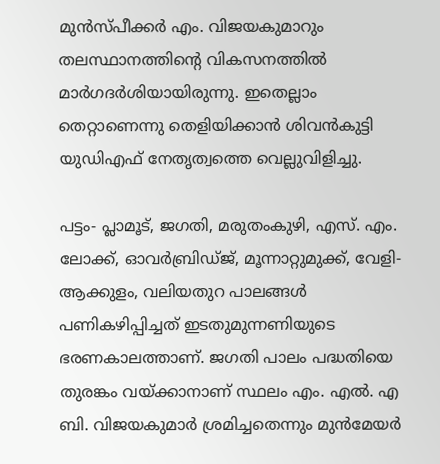മുന്‍സ്പീക്കര്‍ എം. വിജയകുമാറും തലസ്ഥാനത്തിന്റെ വികസനത്തില്‍ മാര്‍ഗദര്‍ശിയായിരുന്നു. ഇതെല്ലാം തെറ്റാണെന്നു തെളിയിക്കാന്‍ ശിവന്‍കുട്ടി യുഡിഎഫ് നേതൃത്വത്തെ വെല്ലുവിളിച്ചു.

പട്ടം- പ്ലാമൂട്, ജഗതി, മരുതംകുഴി, എസ്. എം. ലോക്ക്, ഓവര്‍ബ്രിഡ്ജ്, മൂന്നാറ്റുമുക്ക്, വേളി- ആക്കുളം, വലിയതുറ പാലങ്ങള്‍ പണികഴിപ്പിച്ചത് ഇടതുമുന്നണിയുടെ ഭരണകാലത്താണ്. ജഗതി പാലം പദ്ധതിയെ തുരങ്കം വയ്ക്കാനാണ് സ്ഥലം എം. എല്‍. എ ബി. വിജയകുമാര്‍ ശ്രമിച്ചതെന്നും മുന്‍മേയര്‍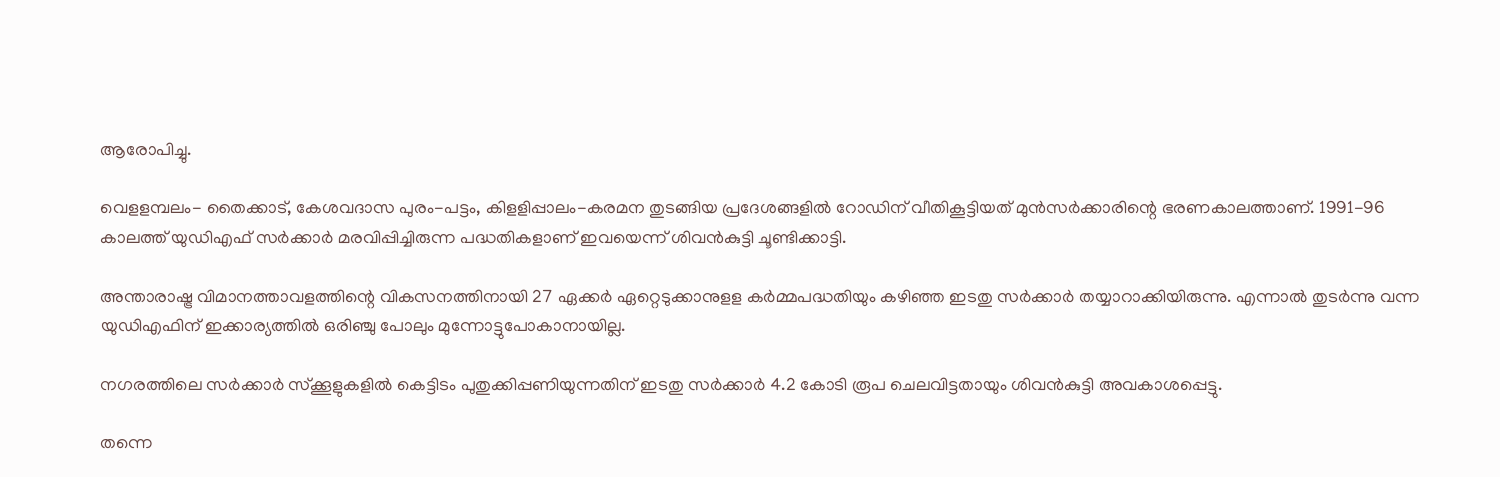ആരോപിച്ചു.

വെളളമ്പലം- തൈക്കാട്, കേശവദാസ പുരം-പട്ടം, കിളളിപ്പാലം-കരമന തുടങ്ങിയ പ്രദേശങ്ങളില്‍ റോഡിന് വീതികൂട്ടിയത് മുന്‍സര്‍ക്കാരിന്റെ ഭരണകാലത്താണ്. 1991-96 കാലത്ത് യുഡിഎഫ് സര്‍ക്കാര്‍ മരവിപ്പിച്ചിരുന്ന പദ്ധതികളാണ് ഇവയെന്ന് ശിവന്‍കുട്ടി ചൂണ്ടിക്കാട്ടി.

അന്താരാഷ്ട്ര വിമാനത്താവളത്തിന്റെ വികസനത്തിനായി 27 ഏക്കര്‍ ഏറ്റെടുക്കാനുളള കര്‍മ്മപദ്ധതിയും കഴിഞ്ഞ ഇടതു സര്‍ക്കാര്‍ തയ്യാറാക്കിയിരുന്നു. എന്നാല്‍ തുടര്‍ന്നു വന്ന യുഡിഎഫിന് ഇക്കാര്യത്തില്‍ ഒരിഞ്ചു പോലും മുന്നോട്ടുപോകാനായില്ല.

നഗരത്തിലെ സര്‍ക്കാര്‍ സ്ക്കൂളുകളില്‍ കെട്ടിടം പുതുക്കിപ്പണിയുന്നതിന് ഇടതു സര്‍ക്കാര്‍ 4.2 കോടി രൂപ ചെലവിട്ടതായും ശിവന്‍കുട്ടി അവകാശപ്പെട്ടു.

തന്നെ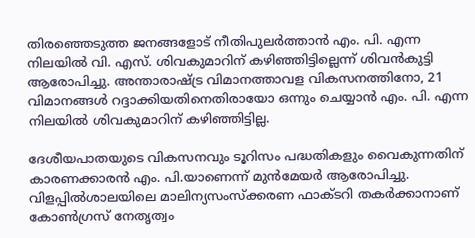തിരഞ്ഞെടുത്ത ജനങ്ങളോട് നീതിപുലര്‍ത്താന്‍ എം. പി. എന്ന നിലയില്‍ വി. എസ്. ശിവകുമാറിന് കഴിഞ്ഞിട്ടില്ലെന്ന് ശിവന്‍കുട്ടി ആരോപിച്ചു. അന്താരാഷ്ട്ര വിമാനത്താവള വികസനത്തിനോ, 21 വിമാനങ്ങള്‍ റദ്ദാക്കിയതിനെതിരായോ ഒന്നും ചെയ്യാന്‍ എം. പി. എന്ന നിലയില്‍ ശിവകുമാറിന് കഴിഞ്ഞിട്ടില്ല.

ദേശീയപാതയുടെ വികസനവും ടൂറിസം പദ്ധതികളും വൈകുന്നതിന് കാരണക്കാരന്‍ എം. പി.യാണെന്ന് മുന്‍മേയര്‍ ആരോപിച്ചു. വിളപ്പില്‍ശാലയിലെ മാലിന്യസംസ്ക്കരണ ഫാക്ടറി തകര്‍ക്കാനാണ് കോണ്‍ഗ്രസ് നേതൃത്വം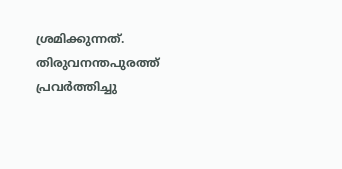ശ്രമിക്കുന്നത്. തിരുവനന്തപുരത്ത് പ്രവര്‍ത്തിച്ചു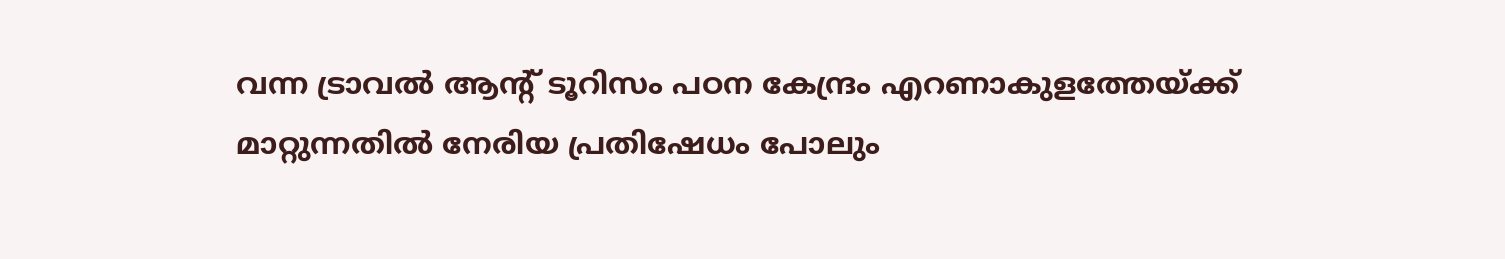വന്ന ട്രാവല്‍ ആന്റ് ടൂറിസം പഠന കേന്ദ്രം എറണാകുളത്തേയ്ക്ക് മാറ്റുന്നതില്‍ നേരിയ പ്രതിഷേധം പോലും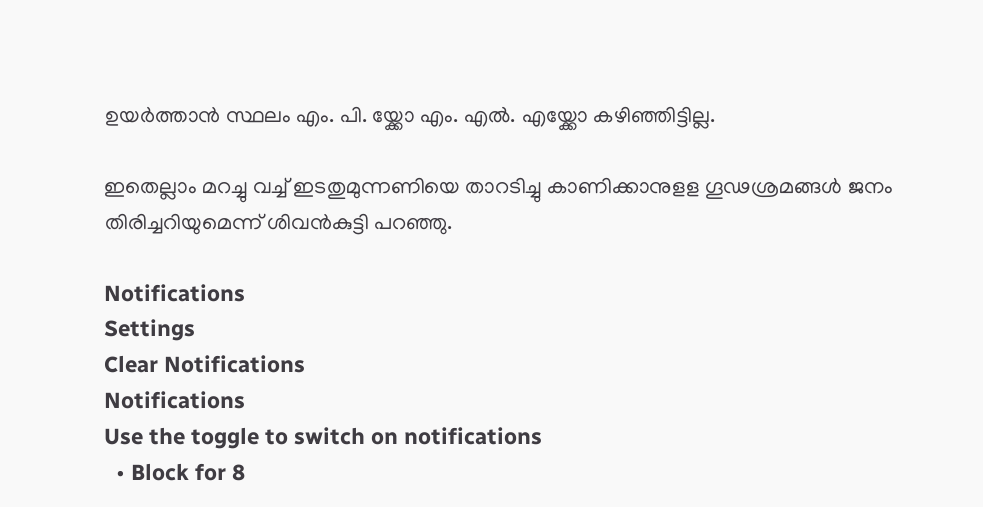ഉയര്‍ത്താന്‍ സ്ഥലം എം. പി. യ്ക്കോ എം. എല്‍. എയ്ക്കോ കഴിഞ്ഞിട്ടില്ല.

ഇതെല്ലാം മറച്ചു വച്ച് ഇടതുമുന്നണിയെ താറടിച്ചു കാണിക്കാനുളള ഗൂഢശ്രമങ്ങള്‍ ജനം തിരിച്ചറിയുമെന്ന് ശിവന്‍കുട്ടി പറഞ്ഞു.

Notifications
Settings
Clear Notifications
Notifications
Use the toggle to switch on notifications
  • Block for 8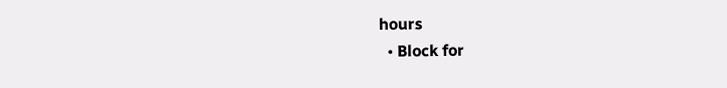hours
  • Block for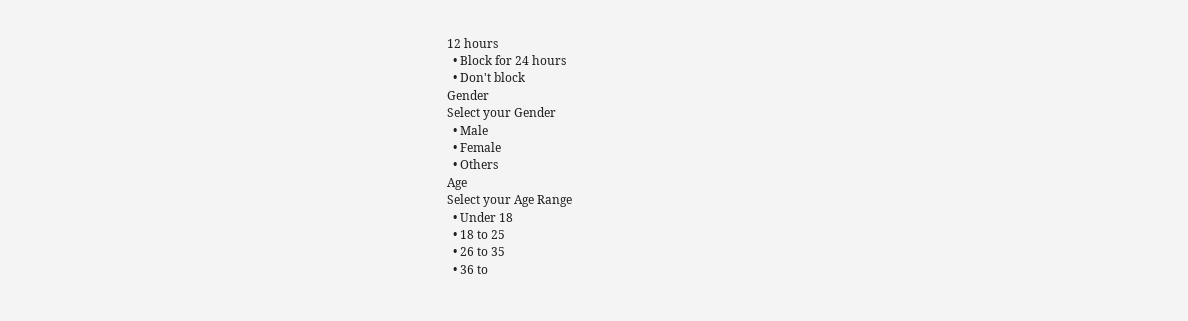12 hours
  • Block for 24 hours
  • Don't block
Gender
Select your Gender
  • Male
  • Female
  • Others
Age
Select your Age Range
  • Under 18
  • 18 to 25
  • 26 to 35
  • 36 to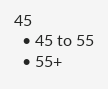45
  • 45 to 55
  • 55+